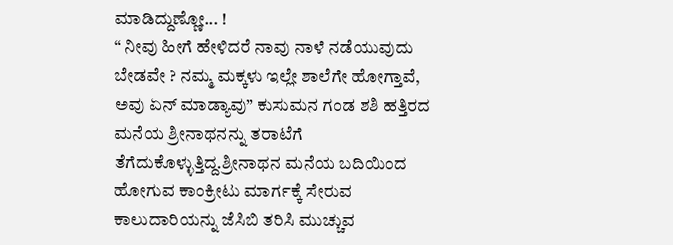ಮಾಡಿದ್ದುಣ್ಣೋ... !
“ ನೀವು ಹೀಗೆ ಹೇಳಿದರೆ ನಾವು ನಾಳೆ ನಡೆಯುವುದು ಬೇಡವೇ ? ನಮ್ಮ ಮಕ್ಕಳು ಇಲ್ಲೇ ಶಾಲೆಗೇ ಹೋಗ್ತಾವೆ, ಅವು ಏನ್ ಮಾಡ್ಯಾವು” ಕುಸುಮನ ಗಂಡ ಶಶಿ ಹತ್ತಿರದ ಮನೆಯ ಶ್ರೀನಾಥನನ್ನು ತರಾಟೆಗೆ ತೆಗೆದುಕೊಳ್ಳುತ್ತಿದ್ದ.ಶ್ರೀನಾಥನ ಮನೆಯ ಬದಿಯಿಂದ ಹೋಗುವ ಕಾಂಕ್ರೀಟು ಮಾರ್ಗಕ್ಕೆ ಸೇರುವ ಕಾಲುದಾರಿಯನ್ನು ಜೆಸಿಬಿ ತರಿಸಿ ಮುಚ್ಚುವ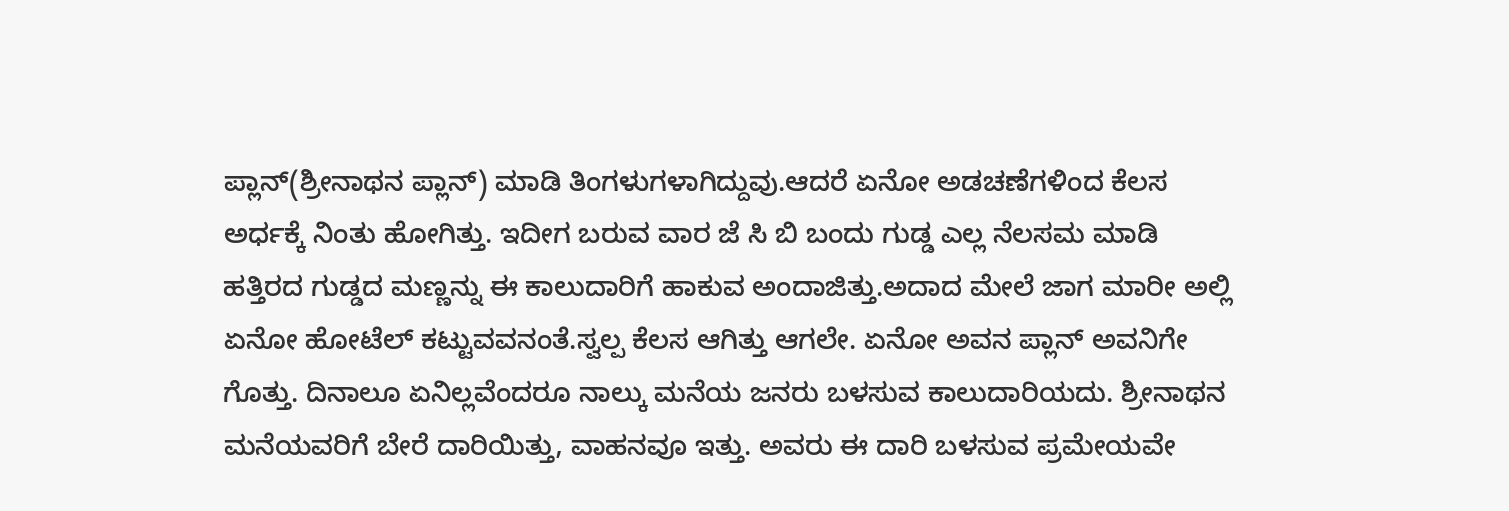ಪ್ಲಾನ್(ಶ್ರೀನಾಥನ ಪ್ಲಾನ್) ಮಾಡಿ ತಿಂಗಳುಗಳಾಗಿದ್ದುವು.ಆದರೆ ಏನೋ ಅಡಚಣೆಗಳಿಂದ ಕೆಲಸ ಅರ್ಧಕ್ಕೆ ನಿಂತು ಹೋಗಿತ್ತು. ಇದೀಗ ಬರುವ ವಾರ ಜೆ ಸಿ ಬಿ ಬಂದು ಗುಡ್ಡ ಎಲ್ಲ ನೆಲಸಮ ಮಾಡಿ ಹತ್ತಿರದ ಗುಡ್ಡದ ಮಣ್ಣನ್ನು ಈ ಕಾಲುದಾರಿಗೆ ಹಾಕುವ ಅಂದಾಜಿತ್ತು.ಅದಾದ ಮೇಲೆ ಜಾಗ ಮಾರೀ ಅಲ್ಲಿ ಏನೋ ಹೋಟೆಲ್ ಕಟ್ಟುವವನಂತೆ.ಸ್ವಲ್ಪ ಕೆಲಸ ಆಗಿತ್ತು ಆಗಲೇ. ಏನೋ ಅವನ ಪ್ಲಾನ್ ಅವನಿಗೇ ಗೊತ್ತು. ದಿನಾಲೂ ಏನಿಲ್ಲವೆಂದರೂ ನಾಲ್ಕು ಮನೆಯ ಜನರು ಬಳಸುವ ಕಾಲುದಾರಿಯದು. ಶ್ರೀನಾಥನ ಮನೆಯವರಿಗೆ ಬೇರೆ ದಾರಿಯಿತ್ತು, ವಾಹನವೂ ಇತ್ತು. ಅವರು ಈ ದಾರಿ ಬಳಸುವ ಪ್ರಮೇಯವೇ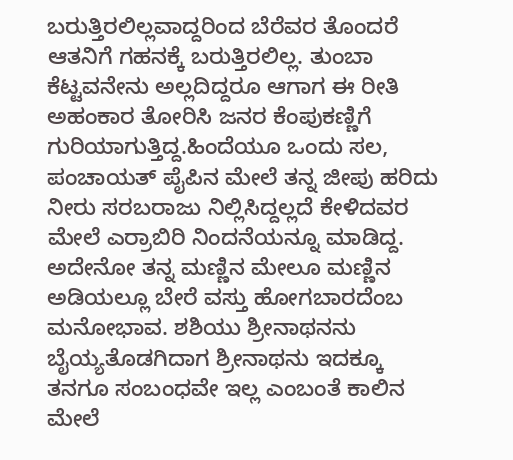ಬರುತ್ತಿರಲಿಲ್ಲವಾದ್ದರಿಂದ ಬೆರೆವರ ತೊಂದರೆ ಆತನಿಗೆ ಗಹನಕ್ಕೆ ಬರುತ್ತಿರಲಿಲ್ಲ. ತುಂಬಾ ಕೆಟ್ಟವನೇನು ಅಲ್ಲದಿದ್ದರೂ ಆಗಾಗ ಈ ರೀತಿ ಅಹಂಕಾರ ತೋರಿಸಿ ಜನರ ಕೆಂಪುಕಣ್ಣಿಗೆ ಗುರಿಯಾಗುತ್ತಿದ್ದ.ಹಿಂದೆಯೂ ಒಂದು ಸಲ, ಪಂಚಾಯತ್ ಪೈಪಿನ ಮೇಲೆ ತನ್ನ ಜೀಪು ಹರಿದು ನೀರು ಸರಬರಾಜು ನಿಲ್ಲಿಸಿದ್ದಲ್ಲದೆ ಕೇಳಿದವರ ಮೇಲೆ ಎರ್ರಾಬಿರಿ ನಿಂದನೆಯನ್ನೂ ಮಾಡಿದ್ದ. ಅದೇನೋ ತನ್ನ ಮಣ್ಣಿನ ಮೇಲೂ ಮಣ್ಣಿನ ಅಡಿಯಲ್ಲೂ ಬೇರೆ ವಸ್ತು ಹೋಗಬಾರದೆಂಬ ಮನೋಭಾವ. ಶಶಿಯು ಶ್ರೀನಾಥನನು ಬೈಯ್ಯತೊಡಗಿದಾಗ ಶ್ರೀನಾಥನು ಇದಕ್ಕೂ ತನಗೂ ಸಂಬಂಧವೇ ಇಲ್ಲ ಎಂಬಂತೆ ಕಾಲಿನ ಮೇಲೆ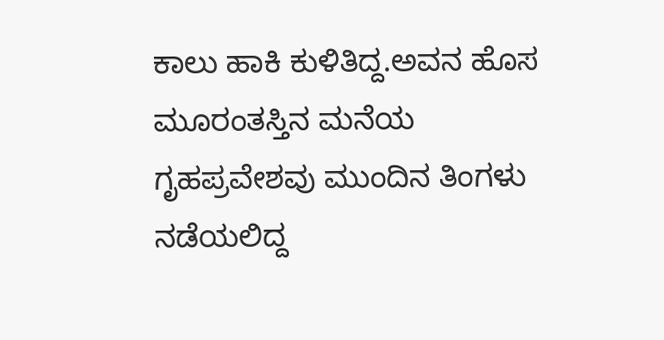ಕಾಲು ಹಾಕಿ ಕುಳಿತಿದ್ದ.ಅವನ ಹೊಸ ಮೂರಂತಸ್ತಿನ ಮನೆಯ ಗೃಹಪ್ರವೇಶವು ಮುಂದಿನ ತಿಂಗಳು ನಡೆಯಲಿದ್ದ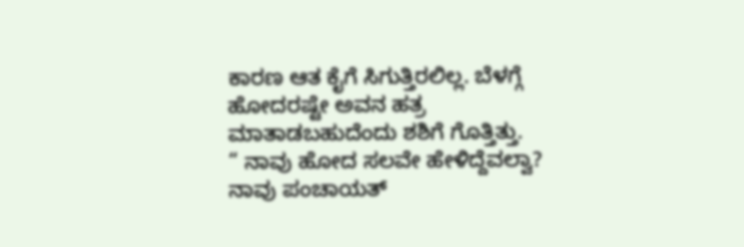ಕಾರಣ ಆತ ಕೈಗೆ ಸಿಗುತ್ತಿರಲಿಲ್ಲ. ಬೆಳಗ್ಗೆ ಹೋದರಷ್ಟೇ ಅವನ ಹತ್ರ ಮಾತಾಡಬಹುದೆಂದು ಶಶಿಗೆ ಗೊತ್ತಿತ್ತು.
“ ನಾವು ಹೋದ ಸಲವೇ ಹೇಳಿದ್ದೆವಲ್ವಾ? ನಾವು ಪಂಚಾಯತ್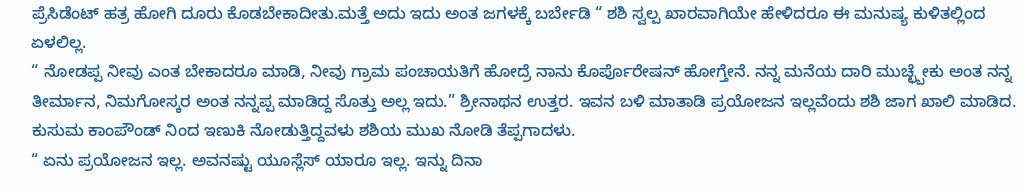ಪ್ರೆಸಿಡೆಂಟ್ ಹತ್ರ ಹೋಗಿ ದೂರು ಕೊಡಬೇಕಾದೀತು.ಮತ್ತೆ ಅದು ಇದು ಅಂತ ಜಗಳಕ್ಕೆ ಬರ್ಬೇಡಿ “ ಶಶಿ ಸ್ವಲ್ಪ ಖಾರವಾಗಿಯೇ ಹೇಳಿದರೂ ಈ ಮನುಷ್ಯ ಕುಳಿತಲ್ಲಿಂದ ಏಳಲಿಲ್ಲ.
“ ನೋಡಪ್ಪ ನೀವು ಎಂತ ಬೇಕಾದರೂ ಮಾಡಿ, ನೀವು ಗ್ರಾಮ ಪಂಚಾಯತಿಗೆ ಹೋದ್ರೆ ನಾನು ಕೊರ್ಪೊರೇಷನ್ ಹೋಗ್ತೇನೆ. ನನ್ನ ಮನೆಯ ದಾರಿ ಮುಚ್ಛ್ಬೇಕು ಅಂತ ನನ್ನ ತೀರ್ಮಾನ, ನಿಮಗೋಸ್ಕರ ಅಂತ ನನ್ನಪ್ಪ ಮಾಡಿದ್ದ ಸೊತ್ತು ಅಲ್ಲ ಇದು.” ಶ್ರೀನಾಥನ ಉತ್ತರ. ಇವನ ಬಳಿ ಮಾತಾಡಿ ಪ್ರಯೋಜನ ಇಲ್ಲವೆಂದು ಶಶಿ ಜಾಗ ಖಾಲಿ ಮಾಡಿದ. ಕುಸುಮ ಕಾಂಪೌಂಡ್ ನಿಂದ ಇಣುಕಿ ನೋಡುತ್ತಿದ್ದವಳು ಶಶಿಯ ಮುಖ ನೋಡಿ ತೆಪ್ಪಗಾದಳು.
“ ಏನು ಪ್ರಯೋಜನ ಇಲ್ಲ. ಅವನಷ್ಟು ಯೂಸ್ಲೆಸ್ ಯಾರೂ ಇಲ್ಲ. ಇನ್ನು ದಿನಾ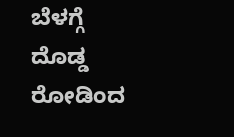ಬೆಳಗ್ಗೆ ದೊಡ್ಡ ರೋಡಿಂದ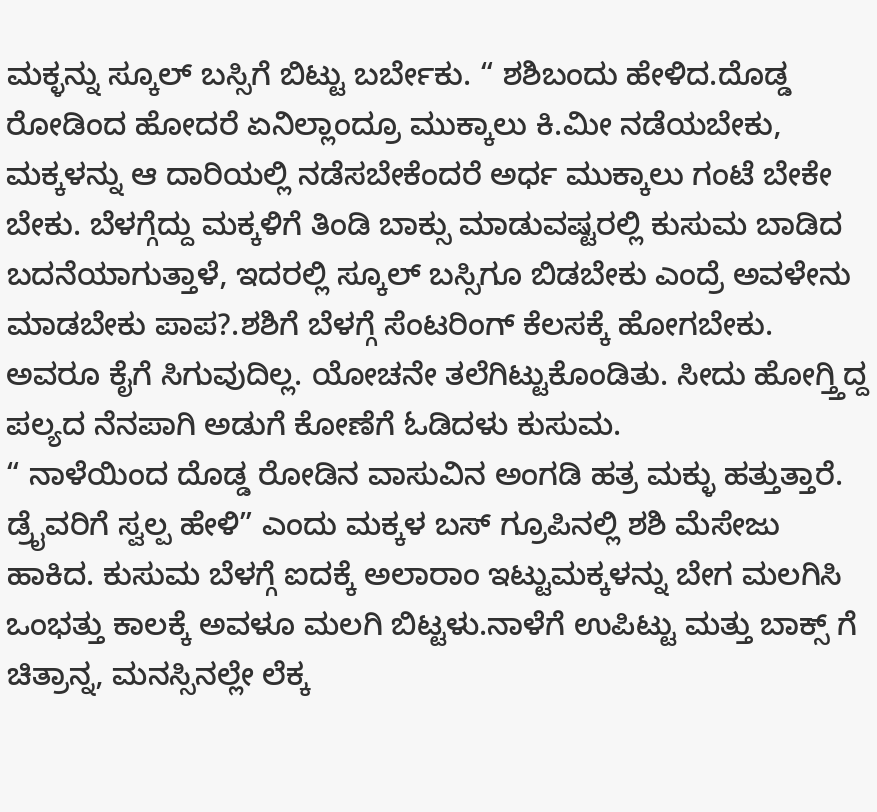ಮಕ್ಳನ್ನು ಸ್ಕೂಲ್ ಬಸ್ಸಿಗೆ ಬಿಟ್ಟು ಬರ್ಬೇಕು. “ ಶಶಿಬಂದು ಹೇಳಿದ.ದೊಡ್ಡ ರೋಡಿಂದ ಹೋದರೆ ಏನಿಲ್ಲಾಂದ್ರೂ ಮುಕ್ಕಾಲು ಕಿ.ಮೀ ನಡೆಯಬೇಕು, ಮಕ್ಕಳನ್ನು ಆ ದಾರಿಯಲ್ಲಿ ನಡೆಸಬೇಕೆಂದರೆ ಅರ್ಧ ಮುಕ್ಕಾಲು ಗಂಟೆ ಬೇಕೇ ಬೇಕು. ಬೆಳಗ್ಗೆದ್ದು ಮಕ್ಕಳಿಗೆ ತಿಂಡಿ ಬಾಕ್ಸು ಮಾಡುವಷ್ಟರಲ್ಲಿ ಕುಸುಮ ಬಾಡಿದ ಬದನೆಯಾಗುತ್ತಾಳೆ, ಇದರಲ್ಲಿ ಸ್ಕೂಲ್ ಬಸ್ಸಿಗೂ ಬಿಡಬೇಕು ಎಂದ್ರೆ ಅವಳೇನು ಮಾಡಬೇಕು ಪಾಪ?.ಶಶಿಗೆ ಬೆಳಗ್ಗೆ ಸೆಂಟರಿಂಗ್ ಕೆಲಸಕ್ಕೆ ಹೋಗಬೇಕು. ಅವರೂ ಕೈಗೆ ಸಿಗುವುದಿಲ್ಲ. ಯೋಚನೇ ತಲೆಗಿಟ್ಟುಕೊಂಡಿತು. ಸೀದು ಹೋಗ್ತ್ತಿದ್ದ ಪಲ್ಯದ ನೆನಪಾಗಿ ಅಡುಗೆ ಕೋಣೆಗೆ ಓಡಿದಳು ಕುಸುಮ.
“ ನಾಳೆಯಿಂದ ದೊಡ್ಡ ರೋಡಿನ ವಾಸುವಿನ ಅಂಗಡಿ ಹತ್ರ ಮಕ್ಳು ಹತ್ತುತ್ತಾರೆ. ಡ್ರೈವರಿಗೆ ಸ್ವಲ್ಪ ಹೇಳಿ” ಎಂದು ಮಕ್ಕಳ ಬಸ್ ಗ್ರೂಪಿನಲ್ಲಿ ಶಶಿ ಮೆಸೇಜು ಹಾಕಿದ. ಕುಸುಮ ಬೆಳಗ್ಗೆ ಐದಕ್ಕೆ ಅಲಾರಾಂ ಇಟ್ಟುಮಕ್ಕಳನ್ನು ಬೇಗ ಮಲಗಿಸಿ ಒಂಭತ್ತು ಕಾಲಕ್ಕೆ ಅವಳೂ ಮಲಗಿ ಬಿಟ್ಟಳು.ನಾಳೆಗೆ ಉಪಿಟ್ಟು ಮತ್ತು ಬಾಕ್ಸ್ ಗೆ ಚಿತ್ರಾನ್ನ, ಮನಸ್ಸಿನಲ್ಲೇ ಲೆಕ್ಕ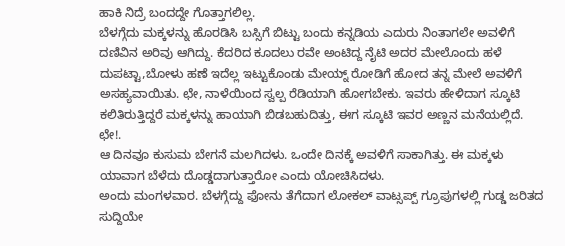ಹಾಕಿ ನಿದ್ರೆ ಬಂದದ್ದೇ ಗೊತ್ತಾಗಲಿಲ್ಲ.
ಬೆಳಗ್ಗೆದು ಮಕ್ಕಳನ್ನು ಹೊರಡಿಸಿ ಬಸ್ಸಿಗೆ ಬಿಟ್ಟು ಬಂದು ಕನ್ನಡಿಯ ಎದುರು ನಿಂತಾಗಲೇ ಅವಳಿಗೆ ದಣಿವಿನ ಅರಿವು ಆಗಿದ್ದು. ಕೆದರಿದ ಕೂದಲು ರವೇ ಅಂಟಿದ್ದ ನೈಟಿ ಅದರ ಮೇಲೊಂದು ಹಳೆ ದುಪಟ್ಟಾ,ಬೋಳು ಹಣೆ ಇದೆಲ್ಲ ಇಟ್ಟುಕೊಂಡು ಮೇಯ್ನ್ ರೋಡಿಗೆ ಹೋದ ತನ್ನ ಮೇಲೆ ಅವಳಿಗೆ ಅಸಹ್ಯವಾಯಿತು. ಛೇ, ನಾಳೆಯಿಂದ ಸ್ವಲ್ಪ ರೆಡಿಯಾಗಿ ಹೋಗಬೇಕು. ಇವರು ಹೇಳಿದಾಗ ಸ್ಕೂಟಿ ಕಲಿತಿರುತ್ತಿದ್ದರೆ ಮಕ್ಕಳನ್ನು ಹಾಯಾಗಿ ಬಿಡಬಹುದಿತ್ತು, ಈಗ ಸ್ಕೂಟಿ ಇವರ ಅಣ್ಣನ ಮನೆಯಲ್ಲಿದೆ. ಛೇ!.
ಆ ದಿನವೂ ಕುಸುಮ ಬೇಗನೆ ಮಲಗಿದಳು. ಒಂದೇ ದಿನಕ್ಕೆ ಅವಳಿಗೆ ಸಾಕಾಗಿತ್ತು. ಈ ಮಕ್ಕಳು ಯಾವಾಗ ಬೆಳೆದು ದೊಡ್ಡದಾಗುತ್ತಾರೋ ಎಂದು ಯೋಚಿಸಿದಳು.
ಅಂದು ಮಂಗಳವಾರ. ಬೆಳಗ್ಗೆದ್ದು ಫೋನು ತೆಗೆದಾಗ ಲೋಕಲ್ ವಾಟ್ಸಪ್ಪ್ ಗ್ರೂಪುಗಳಲ್ಲಿ ಗುಡ್ಡ ಜರಿತದ ಸುದ್ದಿಯೇ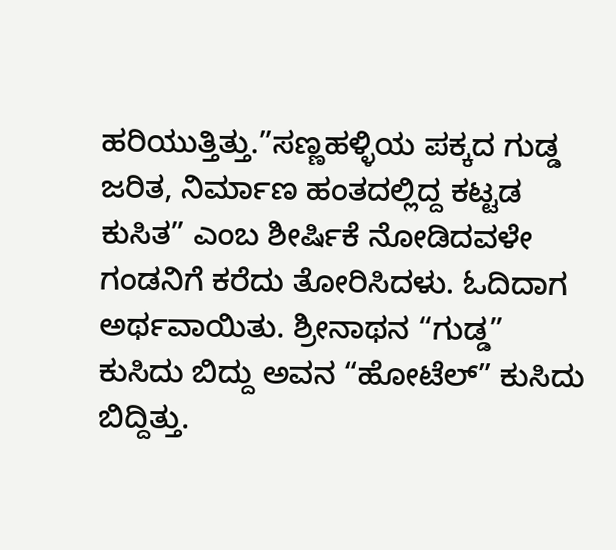ಹರಿಯುತ್ತಿತ್ತು.”ಸಣ್ಣಹಳ್ಳಿಯ ಪಕ್ಕದ ಗುಡ್ಡ ಜರಿತ, ನಿರ್ಮಾಣ ಹಂತದಲ್ಲಿದ್ದ ಕಟ್ಟಡ ಕುಸಿತ” ಎಂಬ ಶೀರ್ಷಿಕೆ ನೋಡಿದವಳೇ ಗಂಡನಿಗೆ ಕರೆದು ತೋರಿಸಿದಳು. ಓದಿದಾಗ ಅರ್ಥವಾಯಿತು. ಶ್ರೀನಾಥನ “ಗುಡ್ಡ” ಕುಸಿದು ಬಿದ್ದು ಅವನ “ಹೋಟೆಲ್” ಕುಸಿದು ಬಿದ್ದಿತ್ತು.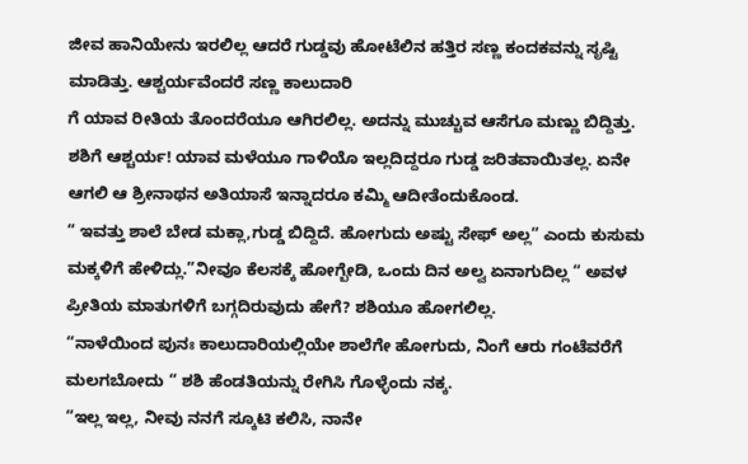ಜೀವ ಹಾನಿಯೇನು ಇರಲಿಲ್ಲ ಆದರೆ ಗುಡ್ಡವು ಹೋಟೆಲಿನ ಹತ್ತಿರ ಸಣ್ಣ ಕಂದಕವನ್ನು ಸೃಷ್ಟಿ ಮಾಡಿತ್ತು. ಆಶ್ಚರ್ಯವೆಂದರೆ ಸಣ್ಣ ಕಾಲುದಾರಿ
ಗೆ ಯಾವ ರೀತಿಯ ತೊಂದರೆಯೂ ಆಗಿರಲಿಲ್ಲ. ಅದನ್ನು ಮುಚ್ಚುವ ಆಸೆಗೂ ಮಣ್ಣು ಬಿದ್ದಿತ್ತು. ಶಶಿಗೆ ಆಶ್ಚರ್ಯ! ಯಾವ ಮಳೆಯೂ ಗಾಳಿಯೊ ಇಲ್ಲದಿದ್ದರೂ ಗುಡ್ಡ ಜರಿತವಾಯಿತಲ್ಲ. ಏನೇ ಆಗಲಿ ಆ ಶ್ರೀನಾಥನ ಅತಿಯಾಸೆ ಇನ್ನಾದರೂ ಕಮ್ಮಿ ಆದೀತೆಂದುಕೊಂಡ.
“ ಇವತ್ತು ಶಾಲೆ ಬೇಡ ಮಕ್ಲಾ,ಗುಡ್ಡ ಬಿದ್ದಿದೆ. ಹೋಗುದು ಅಷ್ಟು ಸೇಫ್ ಅಲ್ಲ” ಎಂದು ಕುಸುಮ ಮಕ್ಕಳಿಗೆ ಹೇಳಿದ್ಲು.”ನೀವೂ ಕೆಲಸಕ್ಕೆ ಹೋಗ್ಬೇಡಿ, ಒಂದು ದಿನ ಅಲ್ವ ಏನಾಗುದಿಲ್ಲ “ ಅವಳ ಪ್ರೀತಿಯ ಮಾತುಗಳಿಗೆ ಬಗ್ಗದಿರುವುದು ಹೇಗೆ? ಶಶಿಯೂ ಹೋಗಲಿಲ್ಲ.
“ನಾಳೆಯಿಂದ ಪುನಃ ಕಾಲುದಾರಿಯಲ್ಲಿಯೇ ಶಾಲೆಗೇ ಹೋಗುದು, ನಿಂಗೆ ಆರು ಗಂಟೆವರೆಗೆ ಮಲಗಬೋದು “ ಶಶಿ ಹೆಂಡತಿಯನ್ನು ರೇಗಿಸಿ ಗೊಳ್ಳೆಂದು ನಕ್ಕ.
“ಇಲ್ಲ ಇಲ್ಲ, ನೀವು ನನಗೆ ಸ್ಕೂಟಿ ಕಲಿಸಿ, ನಾನೇ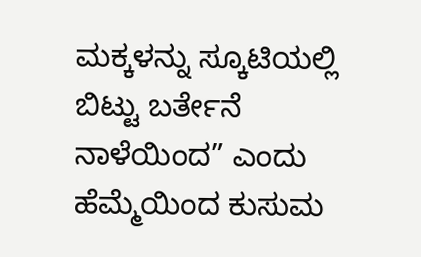ಮಕ್ಕಳನ್ನು ಸ್ಕೂಟಿಯಲ್ಲಿ ಬಿಟ್ಟು ಬರ್ತೇನೆ ನಾಳೆಯಿಂದ” ಎಂದು ಹೆಮ್ಮೆಯಿಂದ ಕುಸುಮ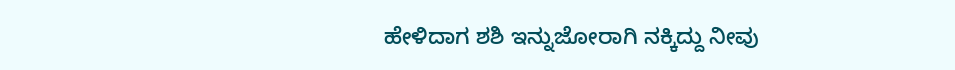ಹೇಳಿದಾಗ ಶಶಿ ಇನ್ನುಜೋರಾಗಿ ನಕ್ಕಿದ್ದು ನೀವು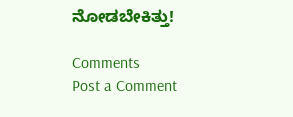ನೋಡಬೇಕಿತ್ತು!

Comments
Post a Comment